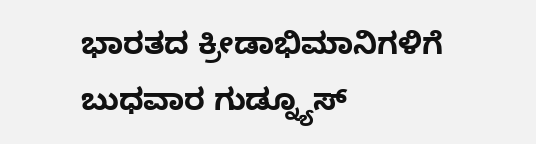ಭಾರತದ ಕ್ರೀಡಾಭಿಮಾನಿಗಳಿಗೆ ಬುಧವಾರ ಗುಡ್ನ್ಯೂಸ್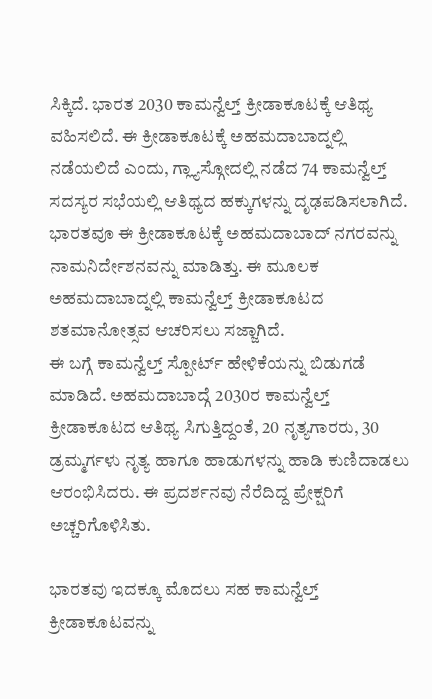ಸಿಕ್ಕಿದೆ. ಭಾರತ 2030 ಕಾಮನ್ವೆಲ್ತ್ ಕ್ರೀಡಾಕೂಟಕ್ಕೆ ಆತಿಥ್ಯ ವಹಿಸಲಿದೆ. ಈ ಕ್ರೀಡಾಕೂಟಕ್ಕೆ ಅಹಮದಾಬಾದ್ನಲ್ಲಿ ನಡೆಯಲಿದೆ ಎಂದು, ಗ್ಲ್ಯಾಸ್ಗೋದಲ್ಲಿ ನಡೆದ 74 ಕಾಮನ್ವೆಲ್ತ್ ಸದಸ್ಯರ ಸಭೆಯಲ್ಲಿ ಆತಿಥ್ಯದ ಹಕ್ಕುಗಳನ್ನು ದೃಢಪಡಿಸಲಾಗಿದೆ. ಭಾರತವೂ ಈ ಕ್ರೀಡಾಕೂಟಕ್ಕೆ ಅಹಮದಾಬಾದ್ ನಗರವನ್ನು ನಾಮನಿರ್ದೇಶನವನ್ನು ಮಾಡಿತ್ತು. ಈ ಮೂಲಕ ಅಹಮದಾಬಾದ್ನಲ್ಲಿ ಕಾಮನ್ವೆಲ್ತ್ ಕ್ರೀಡಾಕೂಟದ ಶತಮಾನೋತ್ಸವ ಆಚರಿಸಲು ಸಜ್ಜಾಗಿದೆ.
ಈ ಬಗ್ಗೆ ಕಾಮನ್ವೆಲ್ತ್ ಸ್ಪೋರ್ಟ್ ಹೇಳಿಕೆಯನ್ನು ಬಿಡುಗಡೆ ಮಾಡಿದೆ. ಅಹಮದಾಬಾದ್ಗೆ 2030ರ ಕಾಮನ್ವೆಲ್ತ್ ಕ್ರೀಡಾಕೂಟದ ಆತಿಥ್ಯ ಸಿಗುತ್ತಿದ್ದಂತೆ, 20 ನೃತ್ಯಗಾರರು, 30 ಡ್ರಮ್ಮರ್ಗಳು ನೃತ್ಯ ಹಾಗೂ ಹಾಡುಗಳನ್ನು ಹಾಡಿ ಕುಣಿದಾಡಲು ಆರಂಭಿಸಿದರು. ಈ ಪ್ರದರ್ಶನವು ನೆರೆದಿದ್ದ ಪ್ರೇಕ್ಷರಿಗೆ ಅಚ್ಚರಿಗೊಳಿಸಿತು.

ಭಾರತವು ಇದಕ್ಕೂ ಮೊದಲು ಸಹ ಕಾಮನ್ವೆಲ್ತ್ ಕ್ರೀಡಾಕೂಟವನ್ನು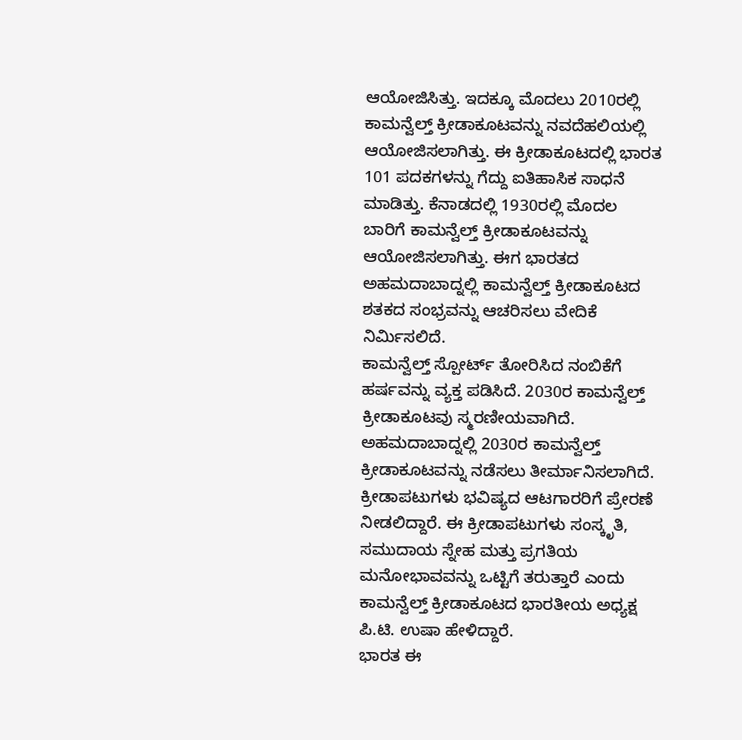ಆಯೋಜಿಸಿತ್ತು. ಇದಕ್ಕೂ ಮೊದಲು 2010ರಲ್ಲಿ ಕಾಮನ್ವೆಲ್ತ್ ಕ್ರೀಡಾಕೂಟವನ್ನು ನವದೆಹಲಿಯಲ್ಲಿ ಆಯೋಜಿಸಲಾಗಿತ್ತು. ಈ ಕ್ರೀಡಾಕೂಟದಲ್ಲಿ ಭಾರತ 101 ಪದಕಗಳನ್ನು ಗೆದ್ದು ಐತಿಹಾಸಿಕ ಸಾಧನೆ ಮಾಡಿತ್ತು. ಕೆನಾಡದಲ್ಲಿ 1930ರಲ್ಲಿ ಮೊದಲ ಬಾರಿಗೆ ಕಾಮನ್ವೆಲ್ತ್ ಕ್ರೀಡಾಕೂಟವನ್ನು ಆಯೋಜಿಸಲಾಗಿತ್ತು. ಈಗ ಭಾರತದ ಅಹಮದಾಬಾದ್ನಲ್ಲಿ ಕಾಮನ್ವೆಲ್ತ್ ಕ್ರೀಡಾಕೂಟದ ಶತಕದ ಸಂಭ್ರವನ್ನು ಆಚರಿಸಲು ವೇದಿಕೆ ನಿರ್ಮಿಸಲಿದೆ.
ಕಾಮನ್ವೆಲ್ತ್ ಸ್ಪೋರ್ಟ್ ತೋರಿಸಿದ ನಂಬಿಕೆಗೆ ಹರ್ಷವನ್ನು ವ್ಯಕ್ತ ಪಡಿಸಿದೆ. 2030ರ ಕಾಮನ್ವೆಲ್ತ್ ಕ್ರೀಡಾಕೂಟವು ಸ್ಮರಣೀಯವಾಗಿದೆ. ಅಹಮದಾಬಾದ್ನಲ್ಲಿ 2030ರ ಕಾಮನ್ವೆಲ್ತ್ ಕ್ರೀಡಾಕೂಟವನ್ನು ನಡೆಸಲು ತೀರ್ಮಾನಿಸಲಾಗಿದೆ. ಕ್ರೀಡಾಪಟುಗಳು ಭವಿಷ್ಯದ ಆಟಗಾರರಿಗೆ ಪ್ರೇರಣೆ ನೀಡಲಿದ್ದಾರೆ. ಈ ಕ್ರೀಡಾಪಟುಗಳು ಸಂಸ್ಕೃತಿ, ಸಮುದಾಯ ಸ್ನೇಹ ಮತ್ತು ಪ್ರಗತಿಯ ಮನೋಭಾವವನ್ನು ಒಟ್ಟಿಗೆ ತರುತ್ತಾರೆ ಎಂದು ಕಾಮನ್ವೆಲ್ತ್ ಕ್ರೀಡಾಕೂಟದ ಭಾರತೀಯ ಅಧ್ಯಕ್ಷ ಪಿ.ಟಿ. ಉಷಾ ಹೇಳಿದ್ದಾರೆ.
ಭಾರತ ಈ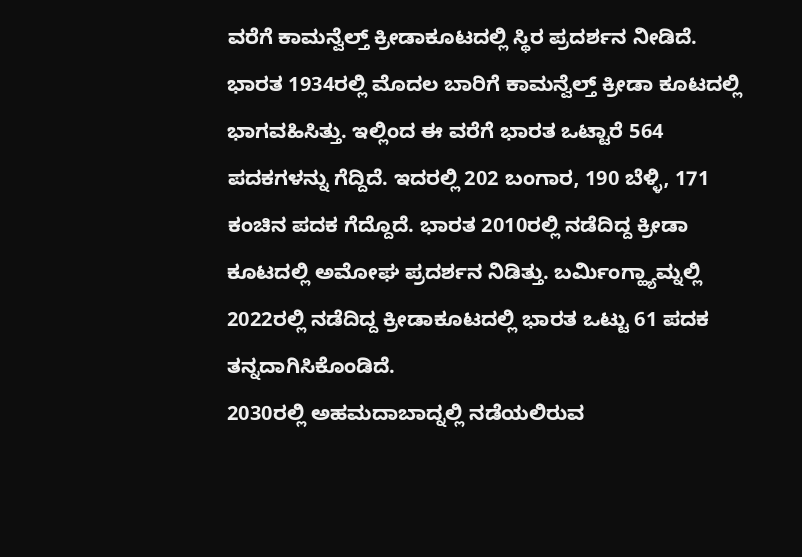ವರೆಗೆ ಕಾಮನ್ವೆಲ್ತ್ ಕ್ರೀಡಾಕೂಟದಲ್ಲಿ ಸ್ಥಿರ ಪ್ರದರ್ಶನ ನೀಡಿದೆ. ಭಾರತ 1934ರಲ್ಲಿ ಮೊದಲ ಬಾರಿಗೆ ಕಾಮನ್ವೆಲ್ತ್ ಕ್ರೀಡಾ ಕೂಟದಲ್ಲಿ ಭಾಗವಹಿಸಿತ್ತು. ಇಲ್ಲಿಂದ ಈ ವರೆಗೆ ಭಾರತ ಒಟ್ಟಾರೆ 564 ಪದಕಗಳನ್ನು ಗೆದ್ದಿದೆ. ಇದರಲ್ಲಿ 202 ಬಂಗಾರ, 190 ಬೆಳ್ಳಿ, 171 ಕಂಚಿನ ಪದಕ ಗೆದ್ದೊದೆ. ಭಾರತ 2010ರಲ್ಲಿ ನಡೆದಿದ್ದ ಕ್ರೀಡಾ ಕೂಟದಲ್ಲಿ ಅಮೋಘ ಪ್ರದರ್ಶನ ನಿಡಿತ್ತು. ಬರ್ಮಿಂಗ್ಹ್ಯಾಮ್ನಲ್ಲಿ 2022ರಲ್ಲಿ ನಡೆದಿದ್ದ ಕ್ರೀಡಾಕೂಟದಲ್ಲಿ ಭಾರತ ಒಟ್ಟು 61 ಪದಕ ತನ್ನದಾಗಿಸಿಕೊಂಡಿದೆ.
2030ರಲ್ಲಿ ಅಹಮದಾಬಾದ್ನಲ್ಲಿ ನಡೆಯಲಿರುವ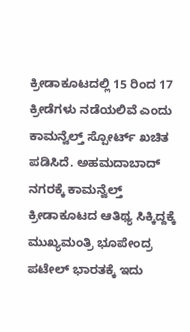ಕ್ರೀಡಾಕೂಟದಲ್ಲಿ 15 ರಿಂದ 17 ಕ್ರೀಡೆಗಳು ನಡೆಯಲಿವೆ ಎಂದು ಕಾಮನ್ವೆಲ್ತ್ ಸ್ಪೋರ್ಟ್ ಖಚಿತ ಪಡಿಸಿದೆ. ಅಹಮದಾಬಾದ್ ನಗರಕ್ಕೆ ಕಾಮನ್ವೆಲ್ತ್ ಕ್ರೀಡಾಕೂಟದ ಆತಿಥ್ಯ ಸಿಕ್ಕಿದ್ದಕ್ಕೆ ಮುಖ್ಯಮಂತ್ರಿ ಭೂಪೇಂದ್ರ ಪಟೇಲ್ ಭಾರತಕ್ಕೆ ಇದು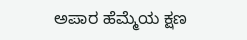ಅಪಾರ ಹೆಮ್ಮೆಯ ಕ್ಷಣ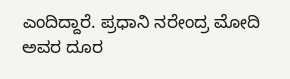ಎಂದಿದ್ದಾರೆ. ಪ್ರಧಾನಿ ನರೇಂದ್ರ ಮೋದಿ ಅವರ ದೂರ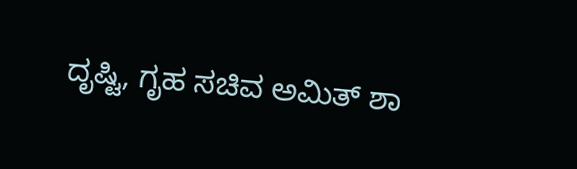ದೃಷ್ಟಿ, ಗೃಹ ಸಚಿವ ಅಮಿತ್ ಶಾ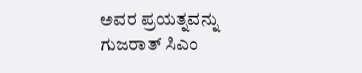ಅವರ ಪ್ರಯತ್ನವನ್ನು ಗುಜರಾತ್ ಸಿಎಂ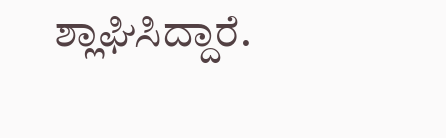ಶ್ಲಾಘಿಸಿದ್ದಾರೆ.